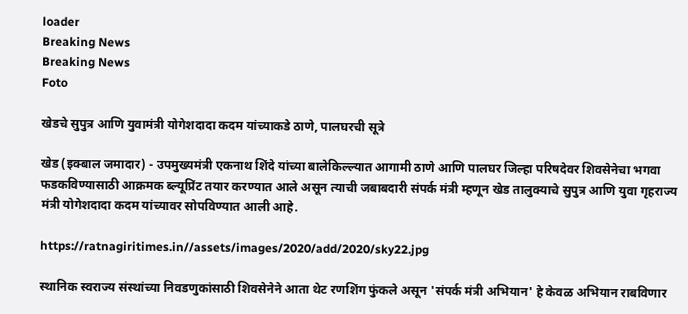loader
Breaking News
Breaking News
Foto

खेडचे सुपुत्र आणि युवामंत्री योगेशदादा कदम यांच्याकडे ठाणे, पालघरची सूत्रे

खेड (इक्बाल जमादार) - उपमुख्यमंत्री एकनाथ शिंदे यांच्या बालेकिल्ल्यात आगामी ठाणे आणि पालघर जिल्हा परिषदेवर शिवसेनेचा भगवा फडकविण्यासाठी आक्रमक ब्ल्यूप्रिंट तयार करण्यात आले असून त्याची जबाबदारी संपर्क मंत्री म्हणून खेड तालुक्याचे सुपुत्र आणि युवा गृहराज्य मंत्री योगेशदादा कदम यांच्यावर सोपविण्यात आली आहे.

https://ratnagiritimes.in//assets/images/2020/add/2020/sky22.jpg

स्थानिक स्वराज्य संस्थांच्या निवडणुकांसाठी शिवसेनेने आता थेट रणशिंग फुंकले असून 'संपर्क मंत्री अभियान' हे केवळ अभियान राबविणार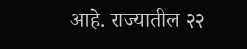आहे. राज्यातील २२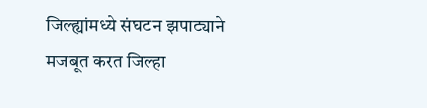जिल्ह्यांमध्ये संघटन झपाट्याने मजबूत करत जिल्हा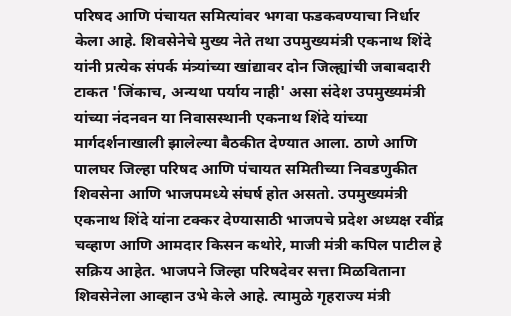परिषद आणि पंचायत समित्यांवर भगवा फडकवण्याचा निर्धार केला आहे. शिवसेनेचे मुख्य नेते तथा उपमुख्यमंत्री एकनाथ शिंदे यांनी प्रत्येक संपर्क मंत्र्यांच्या खांद्यावर दोन जिल्ह्यांची जबाबदारी टाकत 'जिंकाच, अन्यथा पर्याय नाही' असा संदेश उपमुख्यमंत्री यांच्या नंदनवन या निवासस्थानी एकनाथ शिंदे यांच्या मार्गदर्शनाखाली झालेल्या बैठकीत देण्यात आला. ठाणे आणि पालघर जिल्हा परिषद आणि पंचायत समितीच्या निवडणुकीत शिवसेना आणि भाजपमध्ये संघर्ष होत असतो. उपमुख्यमंत्री एकनाथ शिंदे यांना टक्कर देण्यासाठी भाजपचे प्रदेश अध्यक्ष रवींद्र चव्हाण आणि आमदार किसन कथोरे, माजी मंत्री कपिल पाटील हे सक्रिय आहेत. भाजपने जिल्हा परिषदेवर सत्ता मिळविताना शिवसेनेला आव्हान उभे केले आहे. त्यामुळे गृहराज्य मंत्री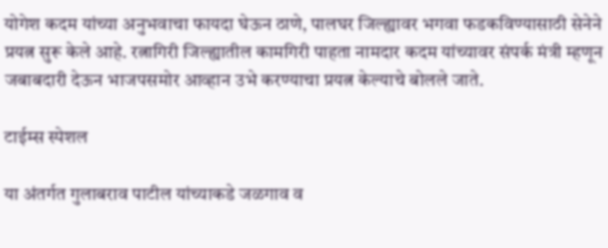योगेश कदम यांच्या अनुभवाचा फायदा घेऊन ठाणे, पालघर जिल्ह्यावर भगवा फडकविण्यासाठी सेनेने प्रयत्न सुरू केले आहे. रत्नागिरी जिल्ह्यातील कामगिरी पाहता नामदार कदम यांच्यावर संपर्क मंत्री म्हणून जबाबदारी देऊन भाजपसमोर आव्हान उभे करण्याचा प्रयत्न केल्याचे बोलले जाते.

टाईम्स स्पेशल

या अंतर्गत गुलाबराव पाटील यांच्याकडे जळगाव व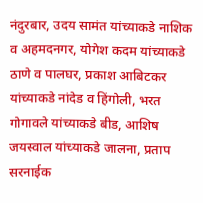नंदुरबार, उदय सामंत यांच्याकडे नाशिक व अहमदनगर, योगेश कदम यांच्याकडे ठाणे व पालघर, प्रकाश आबिटकर यांच्याकडे नांदेड व हिंगोली, भरत गोगावले यांच्याकडे बीड, आशिष जयस्वाल यांच्याकडे जालना, प्रताप सरनाईक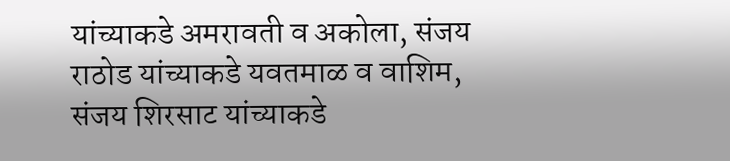यांच्याकडे अमरावती व अकोला, संजय राठोड यांच्याकडे यवतमाळ व वाशिम, संजय शिरसाट यांच्याकडे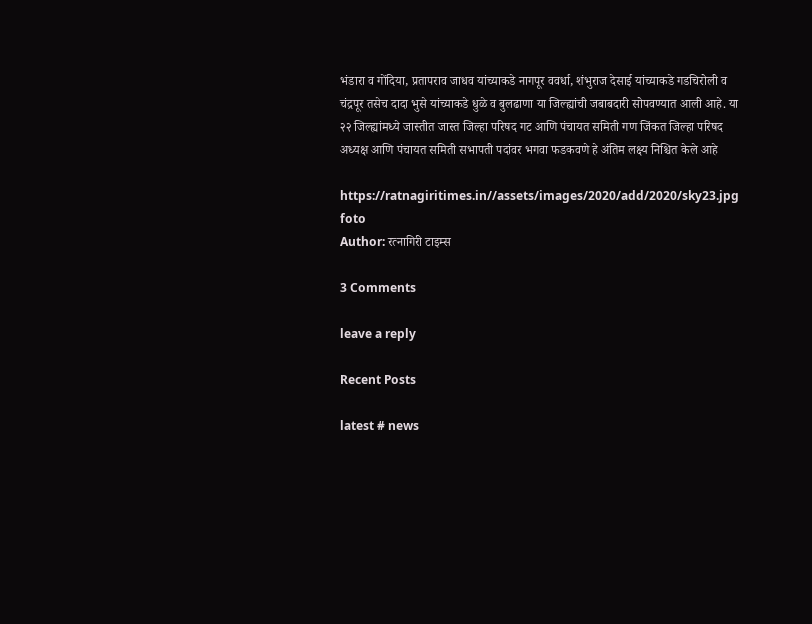भंडारा व गोंदिया, प्रतापराव जाधव यांच्याकडे नागपूर ववर्धा, शंभुराज देसाई यांच्याकडे गडचिरोली व चंद्रपूर तसेच दादा भुसे यांच्याकडे धुळे व बुलढाणा या जिल्ह्यांची जबाबदारी सोपवण्यात आली आहे. या २२ जिल्ह्यांमध्ये जास्तीत जास्त जिल्हा परिषद गट आणि पंचायत समिती गण जिंकत जिल्हा परिषद अध्यक्ष आणि पंचायत समिती सभापती पदांवर भगवा फडकवणे हे अंतिम लक्ष्य निश्चित केले आहे

https://ratnagiritimes.in//assets/images/2020/add/2020/sky23.jpg
foto
Author: रत्नागिरी टाइम्स

3 Comments

leave a reply

Recent Posts

latest # news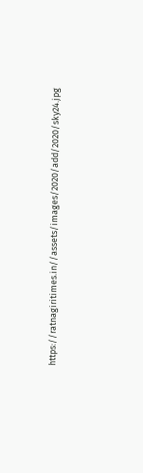https://ratnagiritimes.in//assets/images/2020/add/2020/sky24.jpg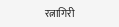रत्नागिरी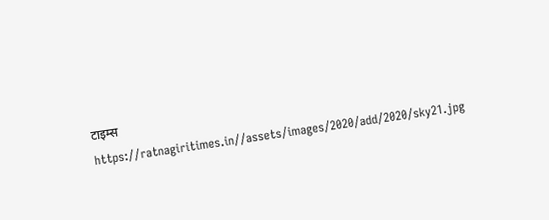टाइम्स
https://ratnagiritimes.in//assets/images/2020/add/2020/sky21.jpg